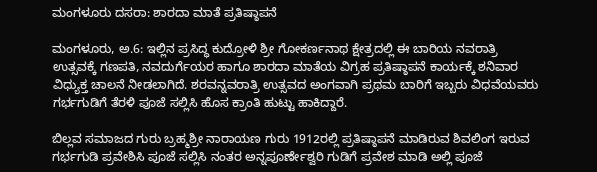ಮಂಗಳೂರು ದಸರಾ: ಶಾರದಾ ಮಾತೆ ಪ್ರತಿಷ್ಠಾಪನೆ

ಮಂಗಳೂರು, ಅ.6: ಇಲ್ಲಿನ ಪ್ರಸಿದ್ಧ ಕುದ್ರೋಳಿ ಶ್ರೀ ಗೋಕರ್ಣನಾಥ ಕ್ಷೇತ್ರದಲ್ಲಿ ಈ ಬಾರಿಯ ನವರಾತ್ರಿ ಉತ್ಸವಕ್ಕೆ ಗಣಪತಿ, ನವದುರ್ಗೆಯರ ಹಾಗೂ ಶಾರದಾ ಮಾತೆಯ ವಿಗ್ರಹ ಪ್ರತಿಷ್ಠಾಪನೆ ಕಾರ್ಯಕ್ಕೆ ಶನಿವಾರ ವಿಧ್ಯುಕ್ತ ಚಾಲನೆ ನೀಡಲಾಗಿದೆ. ಶರವನ್ನವರಾತ್ರಿ ಉತ್ಸವದ ಅಂಗವಾಗಿ ಪ್ರಥಮ ಬಾರಿಗೆ ಇಬ್ಬರು ವಿಧವೆಯವರು ಗರ್ಭಗುಡಿಗೆ ತೆರಳಿ ಪೂಜೆ ಸಲ್ಲಿಸಿ ಹೊಸ ಕ್ರಾಂತಿ ಹುಟ್ಟು ಹಾಕಿದ್ದಾರೆ.

ಬಿಲ್ಲವ ಸಮಾಜದ ಗುರು ಬ್ರಹ್ಮಶ್ರೀ ನಾರಾಯಣ ಗುರು 1912ರಲ್ಲಿ ಪ್ರತಿಷ್ಠಾಪನೆ ಮಾಡಿರುವ ಶಿವಲಿಂಗ ಇರುವ ಗರ್ಭಗುಡಿ ಪ್ರವೇಶಿಸಿ ಪೂಜೆ ಸಲ್ಲಿಸಿ ನಂತರ ಅನ್ನಪೂರ್ಣೇಶ್ವರಿ ಗುಡಿಗೆ ಪ್ರವೇಶ ಮಾಡಿ ಅಲ್ಲಿ ಪೂಜೆ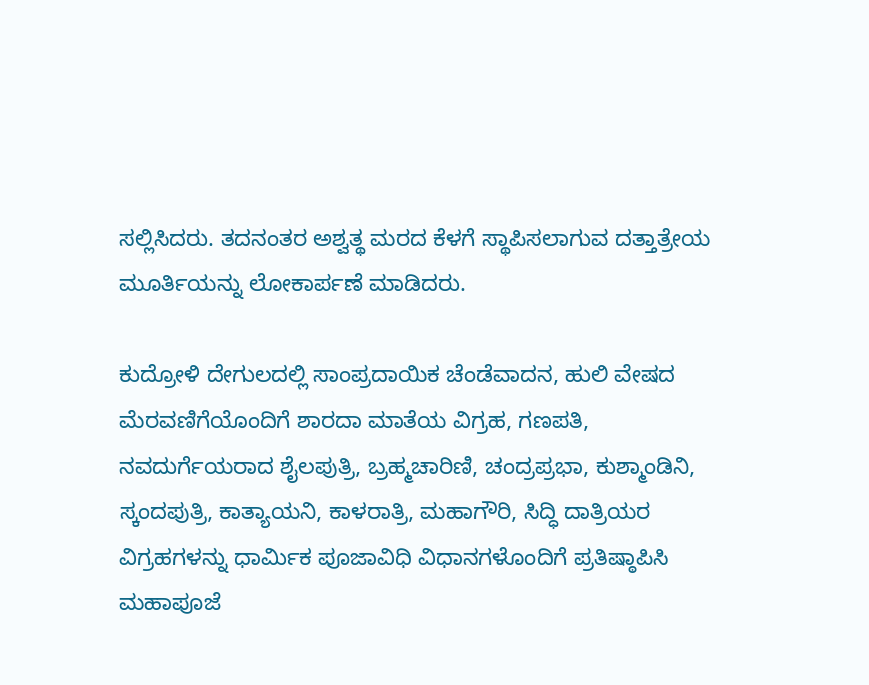ಸಲ್ಲಿಸಿದರು. ತದನಂತರ ಅಶ್ವತ್ಥ ಮರದ ಕೆಳಗೆ ಸ್ಥಾಪಿಸಲಾಗುವ ದತ್ತಾತ್ರೇಯ ಮೂರ್ತಿಯನ್ನು ಲೋಕಾರ್ಪಣೆ ಮಾಡಿದರು.

ಕುದ್ರೋಳಿ ದೇಗುಲದಲ್ಲಿ ಸಾಂಪ್ರದಾಯಿಕ ಚೆಂಡೆವಾದನ, ಹುಲಿ ವೇಷದ ಮೆರವಣಿಗೆಯೊಂದಿಗೆ ಶಾರದಾ ಮಾತೆಯ ವಿಗ್ರಹ, ಗಣಪತಿ, ನವದುರ್ಗೆಯರಾದ ಶೈಲಪುತ್ರಿ, ಬ್ರಹ್ಮಚಾರಿಣಿ, ಚಂದ್ರಪ್ರಭಾ, ಕುಶ್ಮಾಂಡಿನಿ, ಸ್ಕಂದಪುತ್ರಿ, ಕಾತ್ಯಾಯನಿ, ಕಾಳರಾತ್ರಿ, ಮಹಾಗೌರಿ, ಸಿದ್ಧಿ ದಾತ್ರಿಯರ ವಿಗ್ರಹಗಳನ್ನು ಧಾರ್ಮಿಕ ಪೂಜಾವಿಧಿ ವಿಧಾನಗಳೊಂದಿಗೆ ಪ್ರತಿಷ್ಠಾಪಿಸಿ ಮಹಾಪೂಜೆ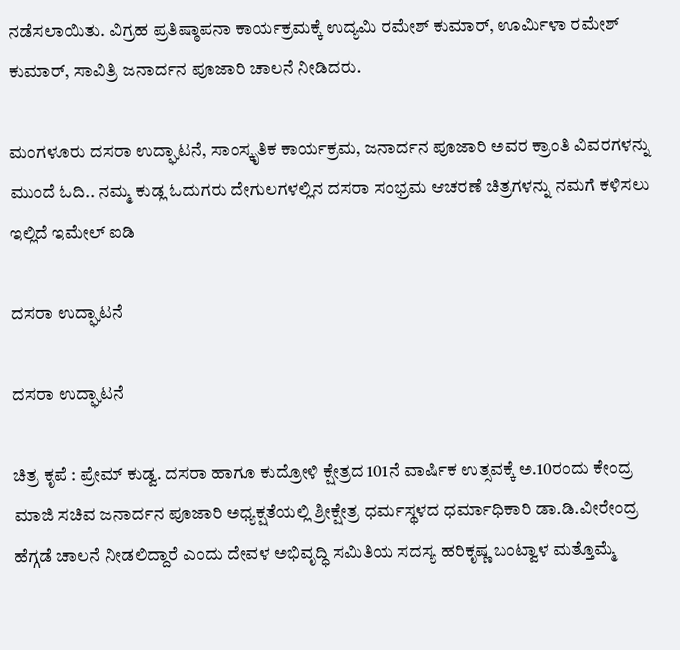ನಡೆಸಲಾಯಿತು. ವಿಗ್ರಹ ಪ್ರತಿಷ್ಠಾಪನಾ ಕಾರ್ಯಕ್ರಮಕ್ಕೆ ಉದ್ಯಮಿ ರಮೇಶ್ ಕುಮಾರ್, ಊರ್ಮಿಳಾ ರಮೇಶ್ ಕುಮಾರ್, ಸಾವಿತ್ರಿ ಜನಾರ್ದನ ಪೂಜಾರಿ ಚಾಲನೆ ನೀಡಿದರು.

ಮಂಗಳೂರು ದಸರಾ ಉದ್ಘಾಟನೆ, ಸಾಂಸ್ಕೃತಿಕ ಕಾರ್ಯಕ್ರಮ, ಜನಾರ್ದನ ಪೂಜಾರಿ ಅವರ ಕ್ರಾಂತಿ ವಿವರಗಳನ್ನು ಮುಂದೆ ಓದಿ.. ನಮ್ಮ ಕುಡ್ಲ ಓದುಗರು ದೇಗುಲಗಳಲ್ಲಿನ ದಸರಾ ಸಂಭ್ರಮ ಆಚರಣೆ ಚಿತ್ರಗಳನ್ನು ನಮಗೆ ಕಳಿಸಲು ಇಲ್ಲಿದೆ ಇಮೇಲ್ ಐಡಿ

ದಸರಾ ಉದ್ಘಾಟನೆ

ದಸರಾ ಉದ್ಘಾಟನೆ

ಚಿತ್ರ ಕೃಪೆ : ಪ್ರೇಮ್ ಕುಡ್ವ. ದಸರಾ ಹಾಗೂ ಕುದ್ರೋಳಿ ಕ್ಷೇತ್ರದ 101ನೆ ವಾರ್ಷಿಕ ಉತ್ಸವಕ್ಕೆ ಅ.10ರಂದು ಕೇಂದ್ರ ಮಾಜಿ ಸಚಿವ ಜನಾರ್ದನ ಪೂಜಾರಿ ಅಧ್ಯಕ್ಷತೆಯಲ್ಲಿ ಶ್ರೀಕ್ಷೇತ್ರ ಧರ್ಮಸ್ಥಳದ ಧರ್ಮಾಧಿಕಾರಿ ಡಾ.ಡಿ.ವೀರೇಂದ್ರ ಹೆಗ್ಗಡೆ ಚಾಲನೆ ನೀಡಲಿದ್ದಾರೆ ಎಂದು ದೇವಳ ಅಭಿವೃದ್ಧಿ ಸಮಿತಿಯ ಸದಸ್ಯ ಹರಿಕೃಷ್ಣ ಬಂಟ್ವಾಳ ಮತ್ತೊಮ್ಮೆ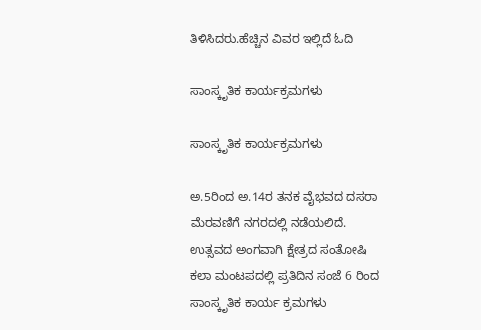ತಿಳಿಸಿದರು.ಹೆಚ್ಚಿನ ವಿವರ ಇಲ್ಲಿದೆ ಓದಿ

ಸಾಂಸ್ಕೃತಿಕ ಕಾರ್ಯಕ್ರಮಗಳು

ಸಾಂಸ್ಕೃತಿಕ ಕಾರ್ಯಕ್ರಮಗಳು

ಅ.5ರಿಂದ ಅ.14ರ ತನಕ ವೈಭವದ ದಸರಾ ಮೆರವಣಿಗೆ ನಗರದಲ್ಲಿ ನಡೆಯಲಿದೆ. ಉತ್ಸವದ ಅಂಗವಾಗಿ ಕ್ಷೇತ್ರದ ಸಂತೋಷಿ ಕಲಾ ಮಂಟಪದಲ್ಲಿ ಪ್ರತಿದಿನ ಸಂಜೆ 6 ರಿಂದ ಸಾಂಸ್ಕೃತಿಕ ಕಾರ್ಯ ಕ್ರಮಗಳು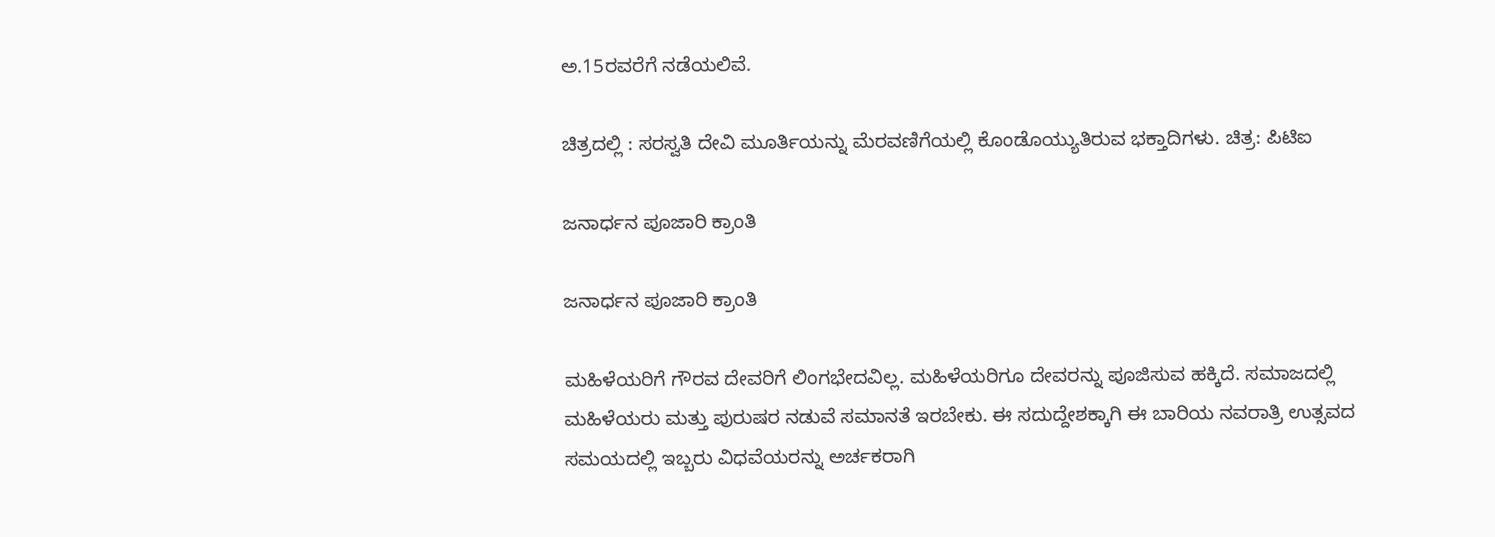ಅ.15ರವರೆಗೆ ನಡೆಯಲಿವೆ.

ಚಿತ್ರದಲ್ಲಿ : ಸರಸ್ವತಿ ದೇವಿ ಮೂರ್ತಿಯನ್ನು ಮೆರವಣಿಗೆಯಲ್ಲಿ ಕೊಂಡೊಯ್ಯುತಿರುವ ಭಕ್ತಾದಿಗಳು. ಚಿತ್ರ: ಪಿಟಿಐ

ಜನಾರ್ಧನ ಪೂಜಾರಿ ಕ್ರಾಂತಿ

ಜನಾರ್ಧನ ಪೂಜಾರಿ ಕ್ರಾಂತಿ

ಮಹಿಳೆಯರಿಗೆ ಗೌರವ ದೇವರಿಗೆ ಲಿಂಗಭೇದವಿಲ್ಲ. ಮಹಿಳೆಯರಿಗೂ ದೇವರನ್ನು ಪೂಜಿಸುವ ಹಕ್ಕಿದೆ. ಸಮಾಜದಲ್ಲಿ ಮಹಿಳೆಯರು ಮತ್ತು ಪುರುಷರ ನಡುವೆ ಸಮಾನತೆ ಇರಬೇಕು. ಈ ಸದುದ್ದೇಶಕ್ಕಾಗಿ ಈ ಬಾರಿಯ ನವರಾತ್ರಿ ಉತ್ಸವದ ಸಮಯದಲ್ಲಿ ಇಬ್ಬರು ವಿಧವೆಯರನ್ನು ಅರ್ಚಕರಾಗಿ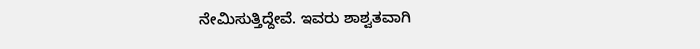ನೇಮಿಸುತ್ತಿದ್ದೇವೆ. ಇವರು ಶಾಶ್ವತವಾಗಿ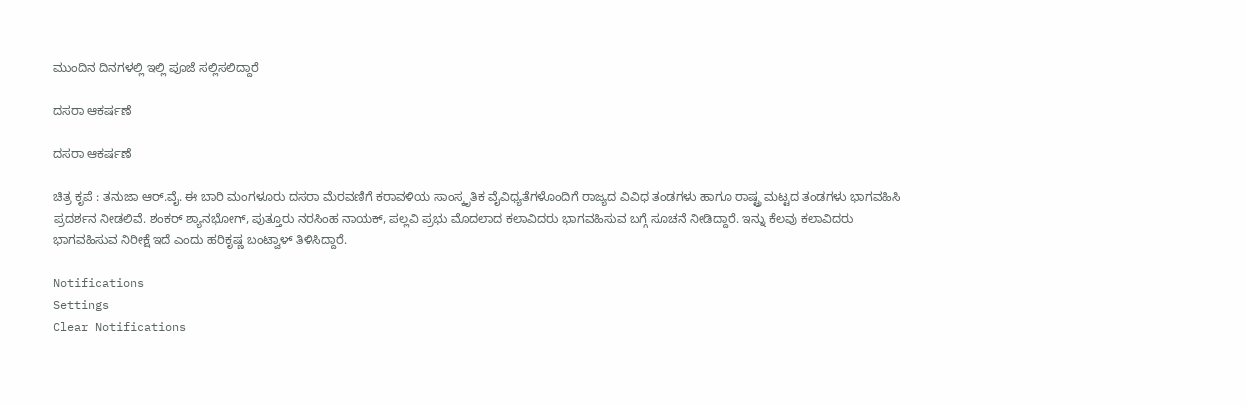ಮುಂದಿನ ದಿನಗಳಲ್ಲಿ ಇಲ್ಲಿ ಪೂಜೆ ಸಲ್ಲಿಸಲಿದ್ದಾರೆ

ದಸರಾ ಆಕರ್ಷಣೆ

ದಸರಾ ಆಕರ್ಷಣೆ

ಚಿತ್ರ ಕೃಪೆ : ತನುಜಾ ಆರ್.ವೈ. ಈ ಬಾರಿ ಮಂಗಳೂರು ದಸರಾ ಮೆರವಣಿಗೆ ಕರಾವಳಿಯ ಸಾಂಸ್ಕೃತಿಕ ವೈವಿಧ್ಯತೆಗಳೊಂದಿಗೆ ರಾಜ್ಯದ ವಿವಿಧ ತಂಡಗಳು ಹಾಗೂ ರಾಷ್ಟ್ರ ಮಟ್ಟದ ತಂಡಗಳು ಭಾಗವಹಿಸಿ ಪ್ರದರ್ಶನ ನೀಡಲಿವೆ. ಶಂಕರ್ ಶ್ಯಾನಭೋಗ್, ಪುತ್ತೂರು ನರಸಿಂಹ ನಾಯಕ್, ಪಲ್ಲವಿ ಪ್ರಭು ಮೊದಲಾದ ಕಲಾವಿದರು ಭಾಗವಹಿಸುವ ಬಗ್ಗೆ ಸೂಚನೆ ನೀಡಿದ್ದಾರೆ. ಇನ್ನು ಕೆಲವು ಕಲಾವಿದರು ಭಾಗವಹಿಸುವ ನಿರೀಕ್ಷೆ ಇದೆ ಎಂದು ಹರಿಕೃಷ್ಣ ಬಂಟ್ವಾಳ್ ತಿಳಿಸಿದ್ದಾರೆ.

Notifications
Settings
Clear Notifications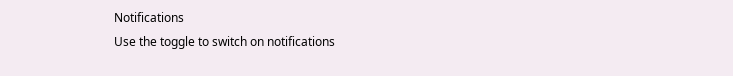Notifications
Use the toggle to switch on notifications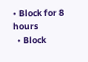• Block for 8 hours
  • Block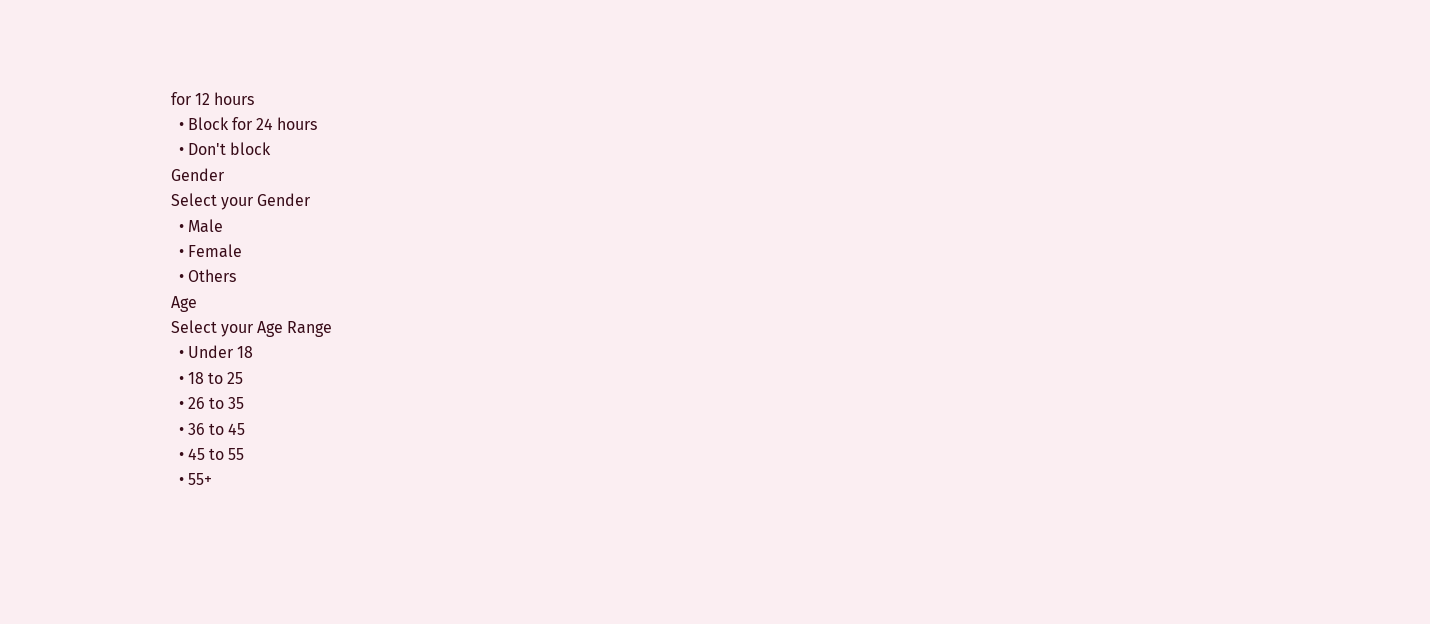for 12 hours
  • Block for 24 hours
  • Don't block
Gender
Select your Gender
  • Male
  • Female
  • Others
Age
Select your Age Range
  • Under 18
  • 18 to 25
  • 26 to 35
  • 36 to 45
  • 45 to 55
  • 55+